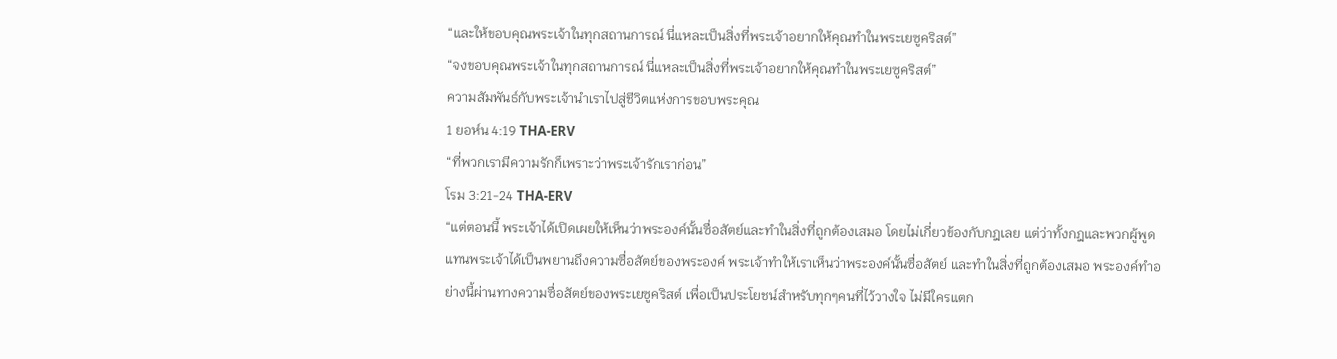“และให้ขอบคุณพระเจ้าในทุกสถานการณ์ นี่แหละเป็นสิ่งที่พระเจ้าอยากให้คุณทำในพระเยซูคริสต์”
“จงขอบคุณพระเจ้าในทุกสถานการณ์ นี่แหละเป็นสิ่งที่พระเจ้าอยากให้คุณทำในพระเยซูคริสต์”
ความสัมพันธ์กับพระเจ้านำเราไปสู่ชีวิตแห่งการขอบพระคุณ
1 ยอห์น 4:19 THA-ERV
“ที่พวกเรามีความรักก็เพราะว่าพระเจ้ารักเราก่อน”
โรม 3:21-24 THA-ERV
“แต่ตอนนี้ พระเจ้าได้เปิดเผยให้เห็นว่าพระองค์นั้นซื่อสัตย์และทำในสิ่งที่ถูกต้องเสมอ โดยไม่เกี่ยวข้องกับกฎเลย แต่ว่าทั้งกฎและพวกผู้พูดแทนพระเจ้าได้เป็นพยานถึงความซื่อสัตย์ของพระองค์ พระเจ้าทำให้เราเห็นว่าพระองค์นั้นซื่อสัตย์ และทำในสิ่งที่ถูกต้องเสมอ พระองค์ทำอย่างนี้ผ่านทางความซื่อสัตย์ของพระเยซูคริสต์ เพื่อเป็นประโยชน์สำหรับทุกๆคนที่ไว้วางใจ ไม่มีใครแตก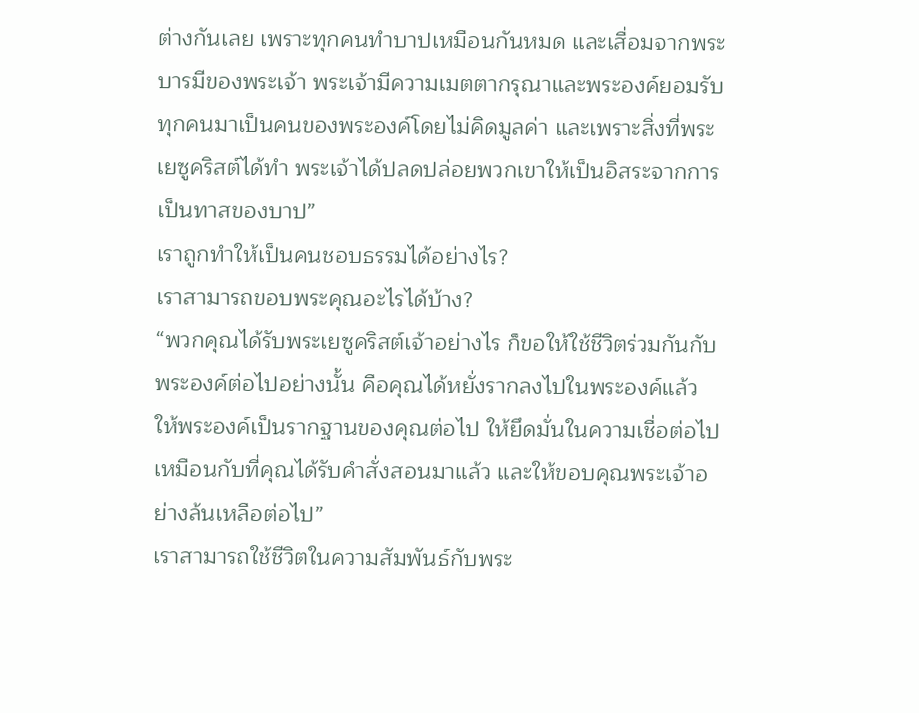ต่างกันเลย เพราะทุกคนทำบาปเหมือนกันหมด และเสื่อมจากพระบารมีของพระเจ้า พระเจ้ามีความเมตตากรุณาและพระองค์ยอมรับทุกคนมาเป็นคนของพระองค์โดยไม่คิดมูลค่า และเพราะสิ่งที่พระเยซูคริสต์ได้ทำ พระเจ้าได้ปลดปล่อยพวกเขาให้เป็นอิสระจากการเป็นทาสของบาป”
เราถูกทำให้เป็นคนชอบธรรมได้อย่างไร?
เราสามารถขอบพระคุณอะไรได้บ้าง?
“พวกคุณได้รับพระเยซูคริสต์เจ้าอย่างไร ก็ขอให้ใช้ชีวิตร่วมกันกับพระองค์ต่อไปอย่างนั้น คือคุณได้หยั่งรากลงไปในพระองค์แล้ว ให้พระองค์เป็นรากฐานของคุณต่อไป ให้ยึดมั่นในความเชื่อต่อไปเหมือนกับที่คุณได้รับคำสั่งสอนมาแล้ว และให้ขอบคุณพระเจ้าอย่างล้นเหลือต่อไป”
เราสามารถใช้ชีวิตในความสัมพันธ์กับพระ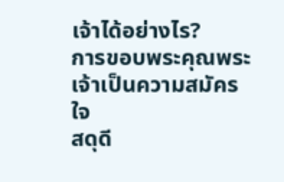เจ้าได้อย่างไร?
การขอบพระคุณพระเจ้าเป็นความสมัครใจ
สดุดี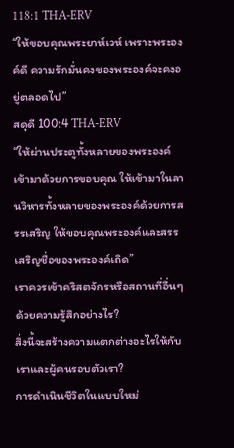118:1 THA-ERV
“ให้ขอบคุณพระยาห์เวห์ เพราะพระองค์ดี ความรักมั่นคงของพระองค์จะคงอยู่ตลอดไป”
สดุดี 100:4 THA-ERV
“ให้ผ่านประตูทั้งหลายของพระองค์เข้ามาด้วยการขอบคุณ ให้เข้ามาในลานวิหารทั้งหลายของพระองค์ด้วยการสรรเสริญ ให้ขอบคุณพระองค์และสรรเสริญชื่อของพระองค์เถิด”
เราควรเข้าคริสตจักรหรือสถานที่อื่นๆด้วยความรู้สึกอย่างไร?
สิ่งนี้จะสร้างความแตกต่างอะไรให้กับเราและผู้คนรอบตัวเรา?
การดำเนินชีวิตในแบบใหม่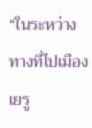“ในระหว่างทางที่ไปเมืองเยรู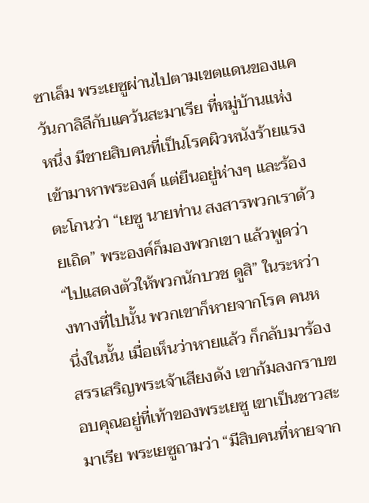ซาเล็ม พระเยซูผ่านไปตามเขตแดนของแคว้นกาลิลีกับแคว้นสะมาเรีย ที่หมู่บ้านแห่งหนึ่ง มีชายสิบคนที่เป็นโรคผิวหนังร้ายแรง เข้ามาหาพระองค์ แต่ยืนอยู่ห่างๆ และร้องตะโกนว่า “เยซู นายท่าน สงสารพวกเราด้วยเถิด” พระองค์ก็มองพวกเขา แล้วพูดว่า “ไปแสดงตัวให้พวกนักบวช ดูสิ” ในระหว่างทางที่ไปนั้น พวกเขาก็หายจากโรค คนหนึ่งในนั้น เมื่อเห็นว่าหายแล้ว ก็กลับมาร้องสรรเสริญพระเจ้าเสียงดัง เขาก้มลงกราบขอบคุณอยู่ที่เท้าของพระเยซู เขาเป็นชาวสะมาเรีย พระเยซูถามว่า “มีสิบคนที่หายจาก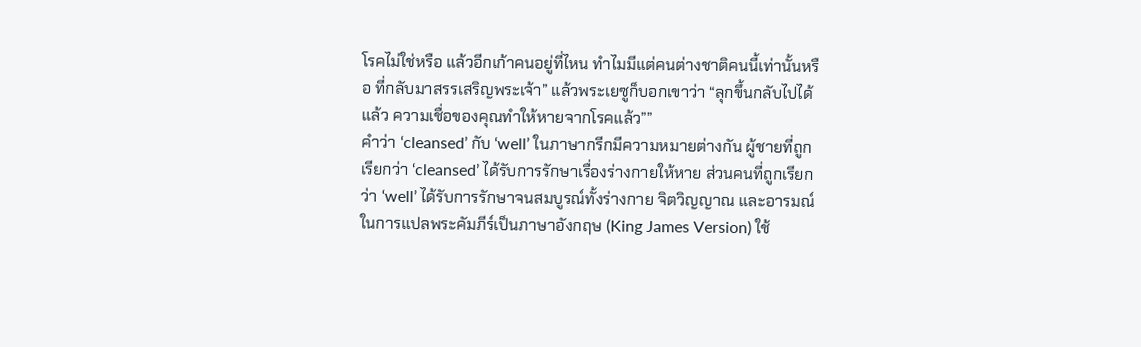โรคไม่ใช่หรือ แล้วอีกเก้าคนอยู่ที่ไหน ทำไมมีแต่คนต่างชาติคนนี้เท่านั้นหรือ ที่กลับมาสรรเสริญพระเจ้า” แล้วพระเยซูก็บอกเขาว่า “ลุกขึ้นกลับไปได้แล้ว ความเชื่อของคุณทำให้หายจากโรคแล้ว””
คำว่า ‘cleansed’ กับ ‘well’ ในภาษากรีกมีความหมายต่างกัน ผู้ชายที่ถูกเรียกว่า ‘cleansed’ ได้รับการรักษาเรื่องร่างกายให้หาย ส่วนคนที่ถูกเรียกว่า ‘well’ ได้รับการรักษาจนสมบูรณ์ทั้งร่างกาย จิตวิญญาณ และอารมณ์
ในการแปลพระคัมภีร์เป็นภาษาอังกฤษ (King James Version) ใช้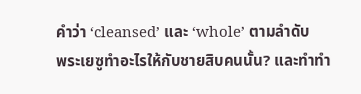คำว่า ‘cleansed’ และ ‘whole’ ตามลำดับ
พระเยซูทำอะไรให้กับชายสิบคนนั้น? และทำทำ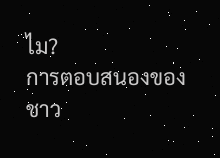ไม?
การตอบสนองของชาว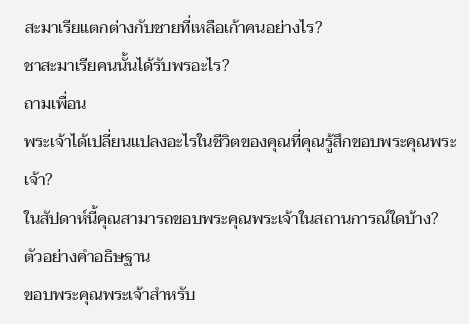สะมาเรียแตกต่างกับชายที่เหลือเก้าคนอย่างไร?
ชาสะมาเรียคนนั้นได้รับพรอะไร?
ถามเพื่อน
พระเจ้าได้เปลี่ยนแปลงอะไรในชีวิตของคุณที่คุณรู้สึกขอบพระคุณพระเจ้า?
ในสัปดาห์นี้คุณสามารถขอบพระคุณพระเจ้าในสถานการณ์ใดบ้าง?
ตัวอย่างคำอธิษฐาน
ขอบพระคุณพระเจ้าสำหรับ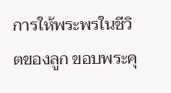การให้พระพรในชีวิตของลูก ขอบพระคุ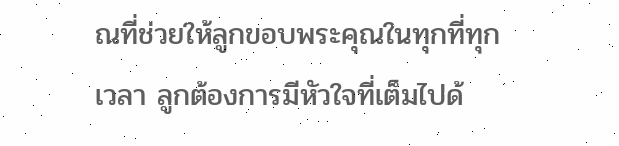ณที่ช่วยให้ลูกขอบพระคุณในทุกที่ทุกเวลา ลูกต้องการมีหัวใจที่เต็มไปด้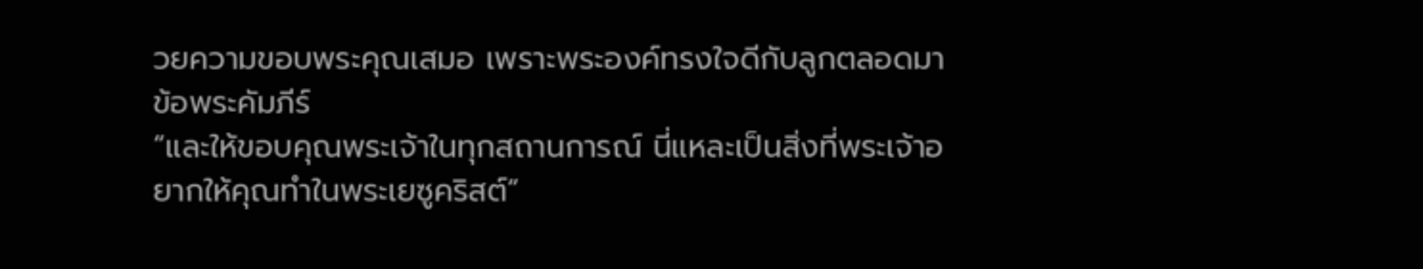วยความขอบพระคุณเสมอ เพราะพระองค์ทรงใจดีกับลูกตลอดมา
ข้อพระคัมภีร์
“และให้ขอบคุณพระเจ้าในทุกสถานการณ์ นี่แหละเป็นสิ่งที่พระเจ้าอยากให้คุณทำในพระเยซูคริสต์”